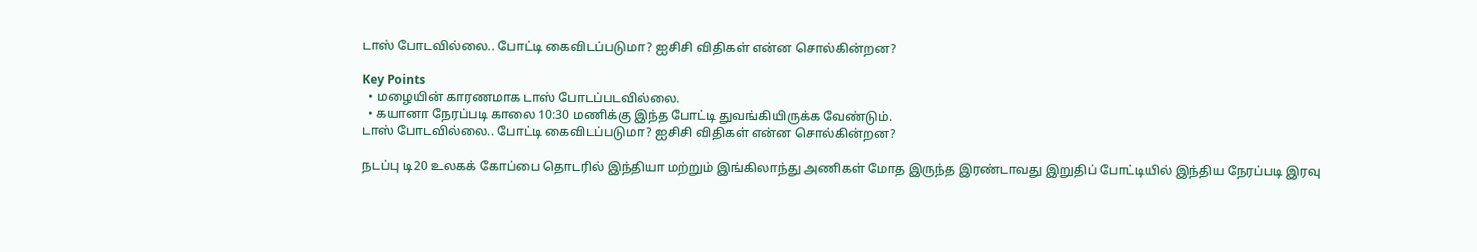டாஸ் போடவில்லை.. போட்டி கைவிடப்படுமா? ஐசிசி விதிகள் என்ன சொல்கின்றன?

Key Points
  • மழையின் காரணமாக டாஸ் போடப்படவில்லை.
  • கயானா நேரப்படி காலை 10:30 மணிக்கு இந்த போட்டி துவங்கியிருக்க வேண்டும்.
டாஸ் போடவில்லை.. போட்டி கைவிடப்படுமா? ஐசிசி விதிகள் என்ன சொல்கின்றன?

நடப்பு டி20 உலகக் கோப்பை தொடரில் இந்தியா மற்றும் இங்கிலாந்து அணிகள் மோத இருந்த இரண்டாவது இறுதிப் போட்டியில் இந்திய நேரப்படி இரவு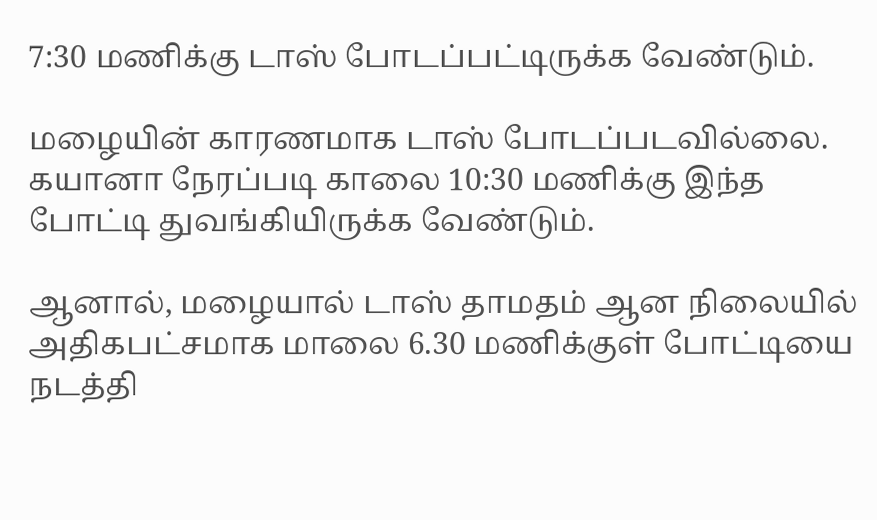7:30 மணிக்கு டாஸ் போடப்பட்டிருக்க வேண்டும்.

மழையின் காரணமாக டாஸ் போடப்படவில்லை. கயானா நேரப்படி காலை 10:30 மணிக்கு இந்த போட்டி துவங்கியிருக்க வேண்டும்.

ஆனால், மழையால் டாஸ் தாமதம் ஆன நிலையில் அதிகபட்சமாக மாலை 6.30 மணிக்குள் போட்டியை நடத்தி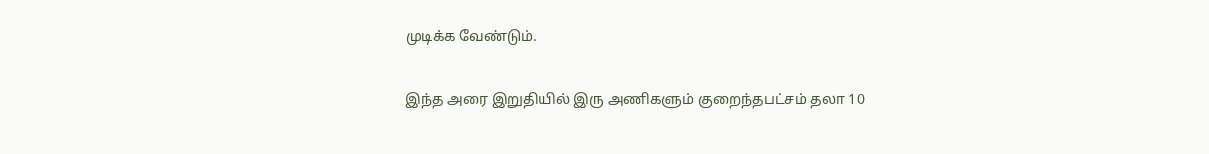முடிக்க வேண்டும்.

இந்த அரை இறுதியில் இரு அணிகளும் குறைந்தபட்சம் தலா 10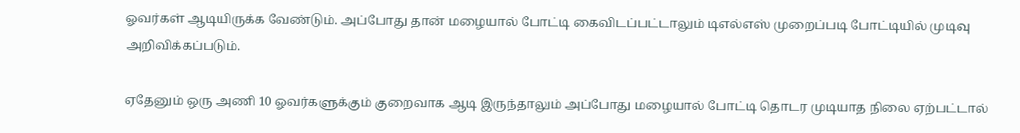ஓவர்கள் ஆடியிருக்க வேண்டும். அப்போது தான் மழையால் போட்டி கைவிடப்பட்டாலும் டிஎல்எஸ் முறைப்படி போட்டியில் முடிவு அறிவிக்கப்படும்.

ஏதேனும் ஒரு அணி 10 ஓவர்களுக்கும் குறைவாக ஆடி இருந்தாலும் அப்போது மழையால் போட்டி தொடர முடியாத நிலை ஏற்பட்டால்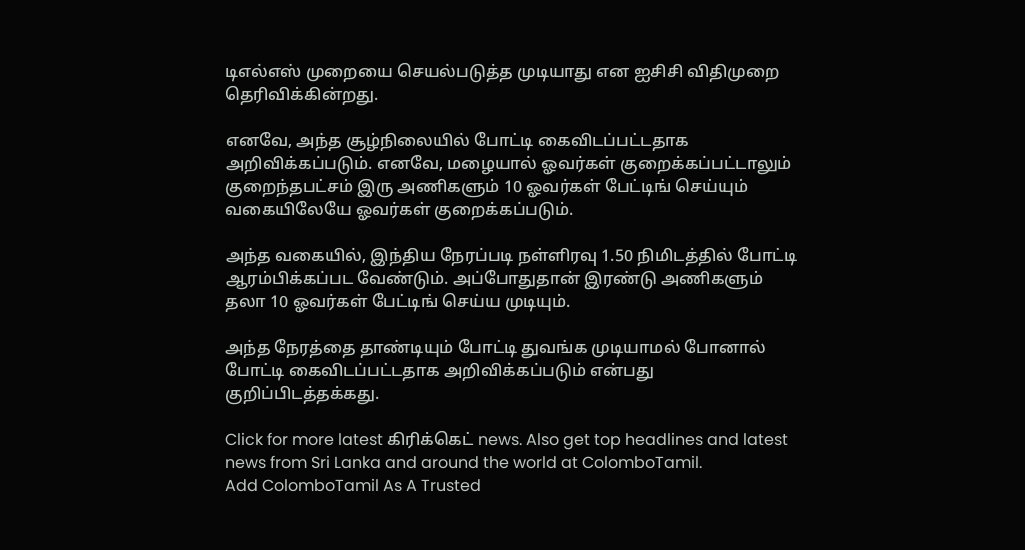டிஎல்எஸ் முறையை செயல்படுத்த முடியாது என ஐசிசி விதிமுறை தெரிவிக்கின்றது.

எனவே, அந்த சூழ்நிலையில் போட்டி கைவிடப்பட்டதாக அறிவிக்கப்படும். எனவே, மழையால் ஓவர்கள் குறைக்கப்பட்டாலும் குறைந்தபட்சம் இரு அணிகளும் 10 ஓவர்கள் பேட்டிங் செய்யும் வகையிலேயே ஓவர்கள் குறைக்கப்படும்.

அந்த வகையில், இந்திய நேரப்படி நள்ளிரவு 1.50 நிமிடத்தில் போட்டி ஆரம்பிக்கப்பட வேண்டும். அப்போதுதான் இரண்டு அணிகளும் தலா 10 ஓவர்கள் பேட்டிங் செய்ய முடியும்.

அந்த நேரத்தை தாண்டியும் போட்டி துவங்க முடியாமல் போனால் போட்டி கைவிடப்பட்டதாக அறிவிக்கப்படும் என்பது குறிப்பிடத்தக்கது.

Click for more latest கிரிக்கெட் news. Also get top headlines and latest news from Sri Lanka and around the world at ColomboTamil.
Add ColomboTamil As A Trusted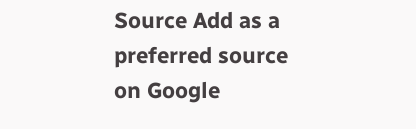Source Add as a preferred source on Google